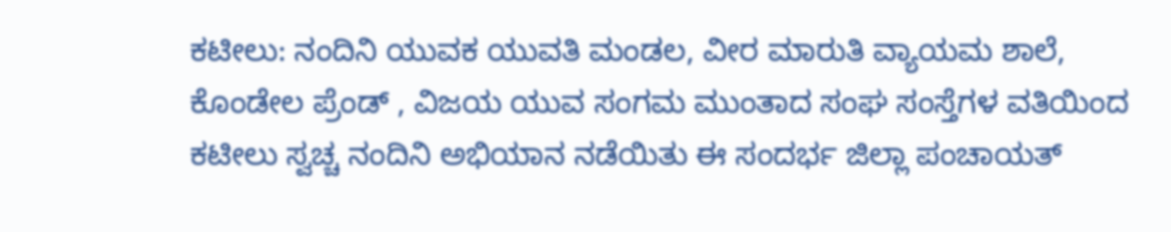ಕಟೀಲು: ನಂದಿನಿ ಯುವಕ ಯುವತಿ ಮಂಡಲ, ವೀರ ಮಾರುತಿ ವ್ಯಾಯಮ ಶಾಲೆ, ಕೊಂಡೇಲ ಪ್ರೆಂಡ್ , ವಿಜಯ ಯುವ ಸಂಗಮ ಮುಂತಾದ ಸಂಘ ಸಂಸ್ತೆಗಳ ವತಿಯಿಂದ ಕಟೀಲು ಸ್ವಚ್ಚ ನಂದಿನಿ ಅಭಿಯಾನ ನಡೆಯಿತು ಈ ಸಂದರ್ಭ ಜಿಲ್ಲಾ ಪಂಚಾಯತ್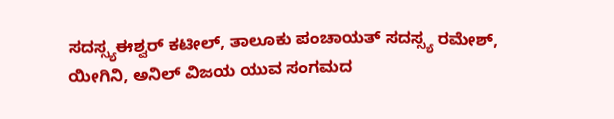ಸದಸ್ಸ್ಯಈಶ್ವರ್ ಕಟೀಲ್, ತಾಲೂಕು ಪಂಚಾಯತ್ ಸದಸ್ಸ್ಯ ರಮೇಶ್, ಯೀಗಿನಿ, ಅನಿಲ್ ವಿಜಯ ಯುವ ಸಂಗಮದ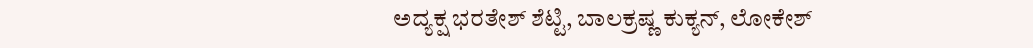ಅದ್ಯಕ್ಷ ಭರತೇಶ್ ಶೆಟ್ಟಿ, ಬಾಲಕ್ರಷ್ಣ ಕುಕ್ಯನ್, ಲೋಕೇಶ್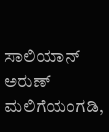ಸಾಲಿಯಾನ್ ಅರುಣ್ ಮಲಿಗೆಯಂಗಡಿ,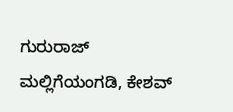ಗುರುರಾಜ್ ಮಲ್ಲಿಗೆಯಂಗಡಿ, ಕೇಶವ್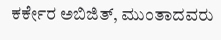ಕರ್ಕೇರ ಅಬಿಜಿತ್, ಮುಂತಾದವರು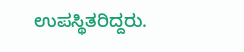ಉಪಸ್ಥಿತರಿದ್ದರು.